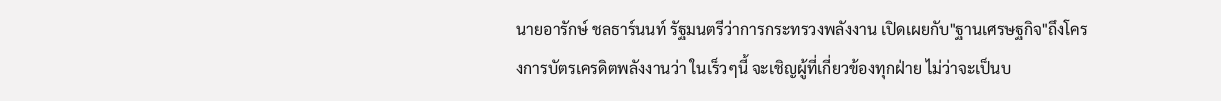นายอารักษ์ ชลธาร์นนท์ รัฐมนตรีว่าการกระทรวงพลังงาน เปิดเผยกับ"ฐานเศรษฐกิจ"ถึงโครงการบัตรเครดิตพลังงานว่า ในเร็วๆนี้ จะเชิญผู้ที่เกี่ยวข้องทุกฝ่าย ไม่ว่าจะเป็นบ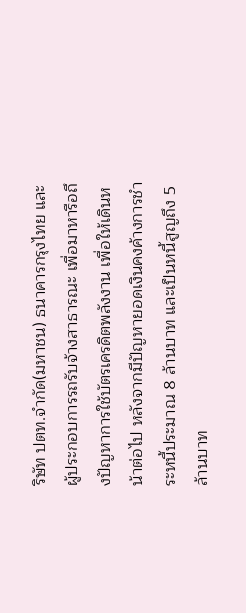ริษัท ปตท.จำกัด(มหาชน) ธนาคารกรุงไทย และผู้ประกอบการรถรับจ้างสาธารณะ เพื่อมาหารือถึงปัญหาการใช้บัตรเครดิตพลังงาน เพื่อให้เดินหน้าต่อไป หลังจากมีปัญหายอดเงินคงค้างการชำระหนี้ประมาณ 8 ล้านบาท และเป็นหนี้สูญถึง 5 ล้านบาท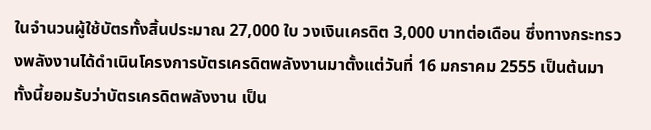ในจำนวนผู้ใช้บัตรทั้งสิ้นประมาณ 27,000 ใบ วงเงินเครดิต 3,000 บาทต่อเดือน ซึ่งทางกระทรวงพลังงานได้ดำเนินโครงการบัตรเครดิตพลังงานมาตั้งแต่วันที่ 16 มกราคม 2555 เป็นต้นมา
ทั้งนี้ยอมรับว่าบัตรเครดิตพลังงาน เป็น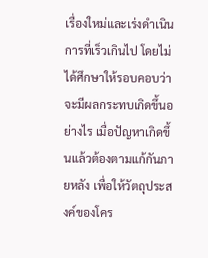เรื่องใหม่และเร่งดำเนินการที่เร็วเกินไป โดยไม่ได้ศึกษาให้รอบคอบว่าจะมีผลกระทบเกิดขึ้นอย่างไร เมื่อปัญหาเกิดขึ้นแล้วต้องตามแก้กันภายหลัง เพื่อให้วัตถุประสงค์ของโคร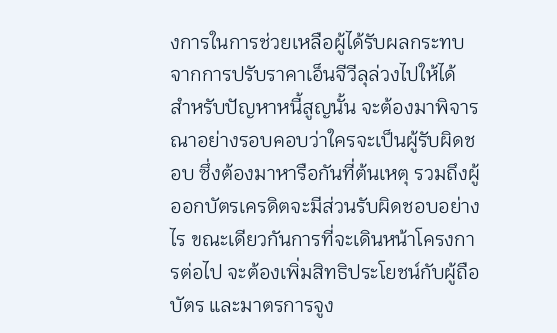งการในการช่วยเหลือผู้ได้รับผลกระทบจากการปรับราคาเอ็นจีวีลุล่วงไปให้ได้
สำหรับปัญหาหนี้สูญนั้น จะต้องมาพิจารณาอย่างรอบคอบว่าใครจะเป็นผู้รับผิดชอบ ซึ่งต้องมาหารือกันที่ต้นเหตุ รวมถึงผู้ออกบัตรเครดิตจะมีส่วนรับผิดชอบอย่างไร ขณะเดียวกันการที่จะเดินหน้าโครงการต่อไป จะต้องเพิ่มสิทธิประโยชน์กับผู้ถือบัตร และมาตรการจูง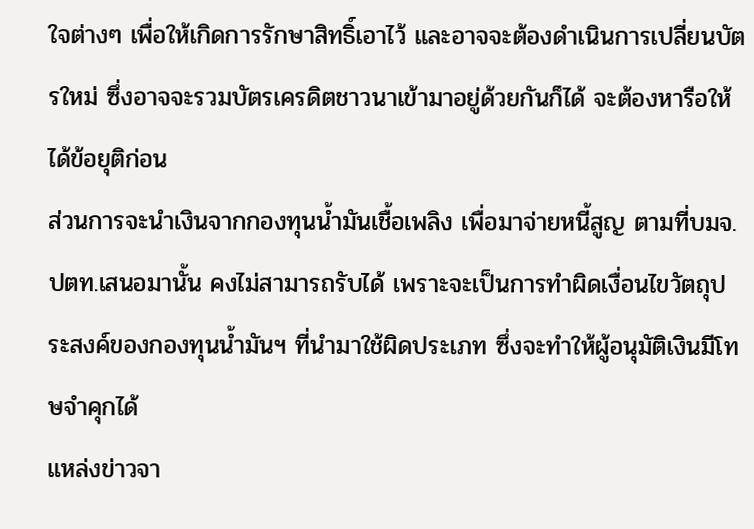ใจต่างๆ เพื่อให้เกิดการรักษาสิทธิ์เอาไว้ และอาจจะต้องดำเนินการเปลี่ยนบัตรใหม่ ซึ่งอาจจะรวมบัตรเครดิตชาวนาเข้ามาอยู่ด้วยกันก็ได้ จะต้องหารือให้ได้ข้อยุติก่อน
ส่วนการจะนำเงินจากกองทุนน้ำมันเชื้อเพลิง เพื่อมาจ่ายหนี้สูญ ตามที่บมจ.ปตท.เสนอมานั้น คงไม่สามารถรับได้ เพราะจะเป็นการทำผิดเงื่อนไขวัตถุประสงค์ของกองทุนน้ำมันฯ ที่นำมาใช้ผิดประเภท ซึ่งจะทำให้ผู้อนุมัติเงินมีโทษจำคุกได้
แหล่งข่าวจา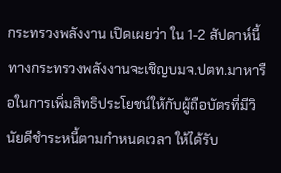กระทรวงพลังงาน เปิดเผยว่า ใน 1-2 สัปดาห์นี้ทางกระทรวงพลังงานจะเชิญบมจ.ปตท.มาหารือในการเพิ่มสิทธิประโยชน์ให้กับผู้ถือบัตรที่มีวินัยดีชำระหนี้ตามกำหนดเวลา ให้ได้รับ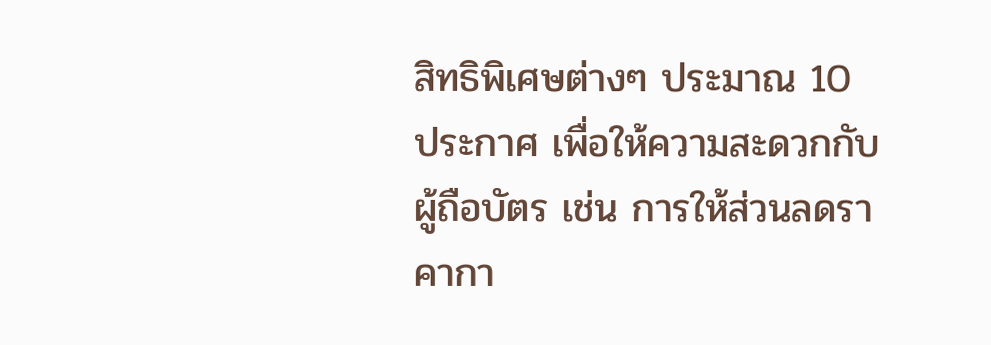สิทธิพิเศษต่างๆ ประมาณ 10 ประกาศ เพื่อให้ความสะดวกกับผู้ถือบัตร เช่น การให้ส่วนลดราคากา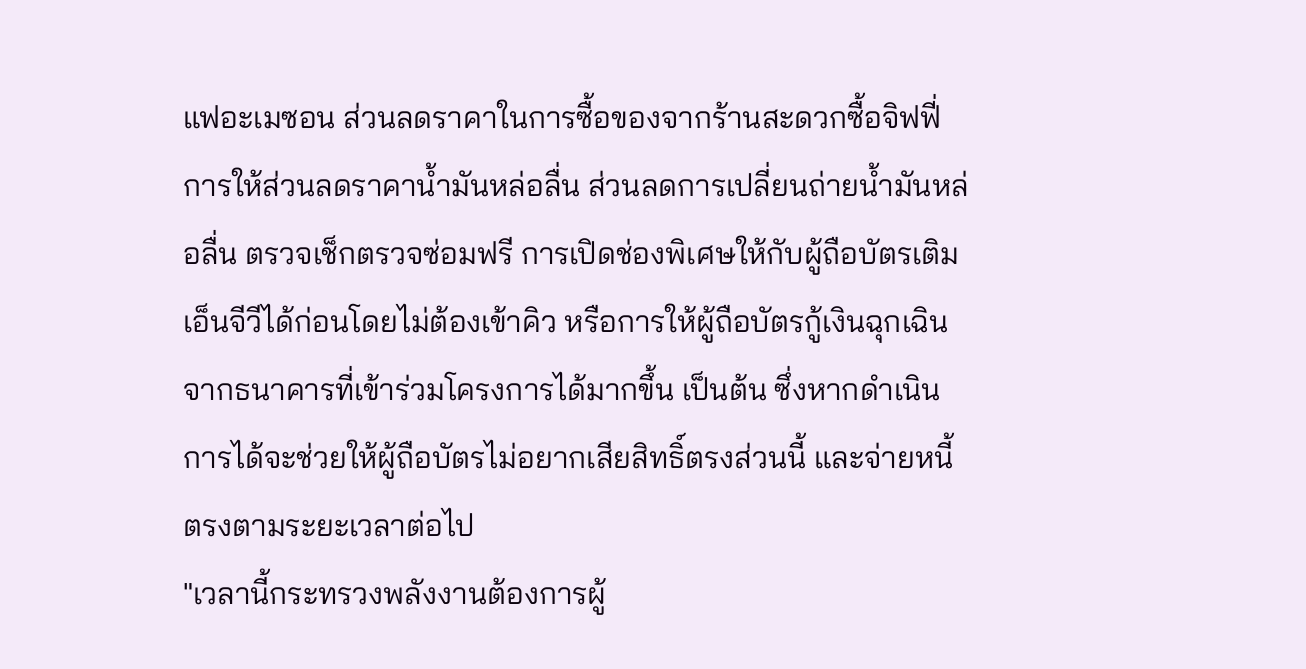แฟอะเมซอน ส่วนลดราคาในการซื้อของจากร้านสะดวกซื้อจิฟฟี่ การให้ส่วนลดราคาน้ำมันหล่อลื่น ส่วนลดการเปลี่ยนถ่ายน้ำมันหล่อลื่น ตรวจเช็กตรวจซ่อมฟรี การเปิดช่องพิเศษให้กับผู้ถือบัตรเติมเอ็นจีวีได้ก่อนโดยไม่ต้องเข้าคิว หรือการให้ผู้ถือบัตรกู้เงินฉุกเฉินจากธนาคารที่เข้าร่วมโครงการได้มากขึ้น เป็นต้น ซึ่งหากดำเนินการได้จะช่วยให้ผู้ถือบัตรไม่อยากเสียสิทธิ์ตรงส่วนนี้ และจ่ายหนี้ตรงตามระยะเวลาต่อไป
"เวลานี้กระทรวงพลังงานต้องการผู้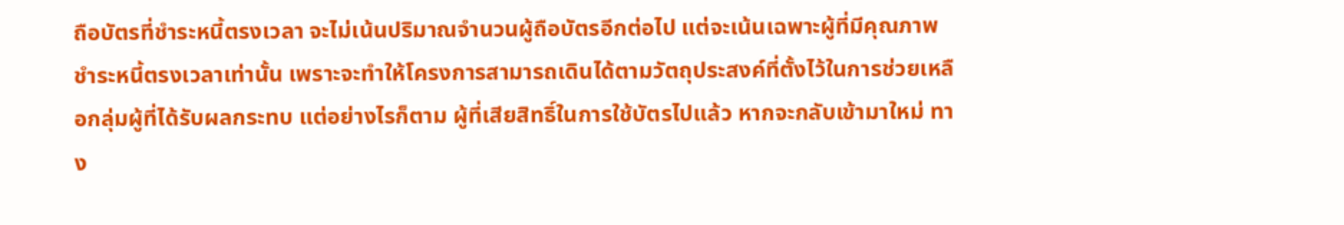ถือบัตรที่ชำระหนี้ตรงเวลา จะไม่เน้นปริมาณจำนวนผู้ถือบัตรอีกต่อไป แต่จะเน้นเฉพาะผู้ที่มีคุณภาพชำระหนี้ตรงเวลาเท่านั้น เพราะจะทำให้โครงการสามารถเดินได้ตามวัตถุประสงค์ที่ตั้งไว้ในการช่วยเหลือกลุ่มผู้ที่ได้รับผลกระทบ แต่อย่างไรก็ตาม ผู้ที่เสียสิทธิ์ในการใช้บัตรไปแล้ว หากจะกลับเข้ามาใหม่ ทาง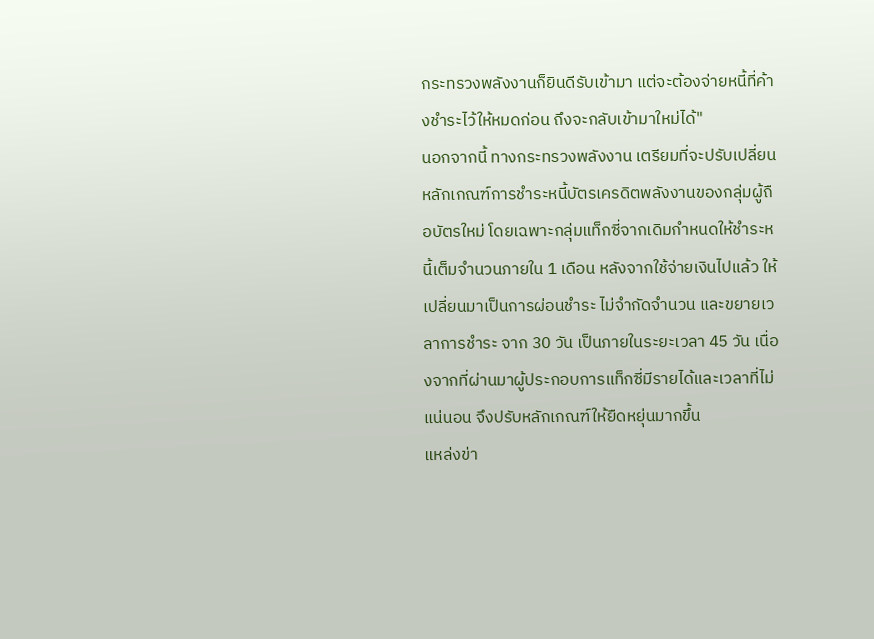กระทรวงพลังงานก็ยินดีรับเข้ามา แต่จะต้องจ่ายหนี้ที่ค้างชำระไว้ให้หมดก่อน ถึงจะกลับเข้ามาใหม่ได้"
นอกจากนี้ ทางกระทรวงพลังงาน เตรียมที่จะปรับเปลี่ยนหลักเกณฑ์การชำระหนี้บัตรเครดิตพลังงานของกลุ่มผู้ถือบัตรใหม่ โดยเฉพาะกลุ่มแท็กซี่จากเดิมกำหนดให้ชำระหนี้เต็มจำนวนภายใน 1 เดือน หลังจากใช้จ่ายเงินไปแล้ว ให้เปลี่ยนมาเป็นการผ่อนชำระ ไม่จำกัดจำนวน และขยายเวลาการชำระ จาก 30 วัน เป็นภายในระยะเวลา 45 วัน เนื่องจากที่ผ่านมาผู้ประกอบการแท็กซี่มีรายได้และเวลาที่ไม่แน่นอน จึงปรับหลักเกณฑ์ให้ยืดหยุ่นมากขึ้น
แหล่งข่า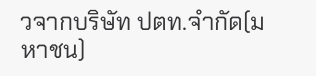วจากบริษัท ปตท.จำกัด(มหาชน)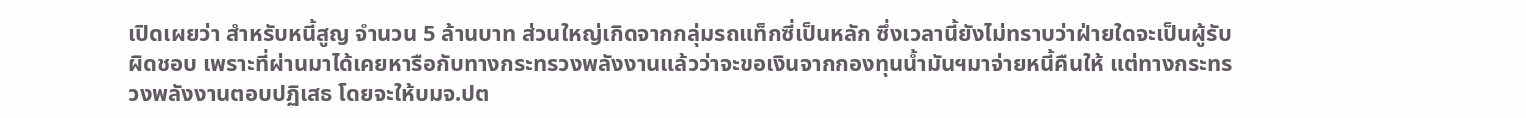เปิดเผยว่า สำหรับหนี้สูญ จำนวน 5 ล้านบาท ส่วนใหญ่เกิดจากกลุ่มรถแท็กซี่เป็นหลัก ซึ่งเวลานี้ยังไม่ทราบว่าฝ่ายใดจะเป็นผู้รับผิดชอบ เพราะที่ผ่านมาได้เคยหารือกับทางกระทรวงพลังงานแล้วว่าจะขอเงินจากกองทุนน้ำมันฯมาจ่ายหนี้คืนให้ แต่ทางกระทรวงพลังงานตอบปฏิเสธ โดยจะให้บมจ.ปต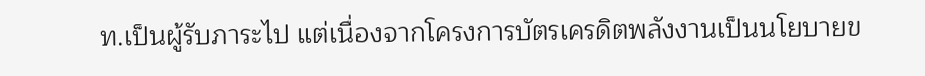ท.เป็นผู้รับภาระไป แต่เนื่องจากโครงการบัตรเครดิตพลังงานเป็นนโยบายข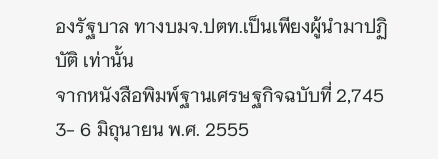องรัฐบาล ทางบมจ.ปตท.เป็นเพียงผู้นำมาปฏิบัติ เท่านั้น
จากหนังสือพิมพ์ฐานเศรษฐกิจฉบับที่ 2,745 3- 6 มิถุนายน พ.ศ. 2555